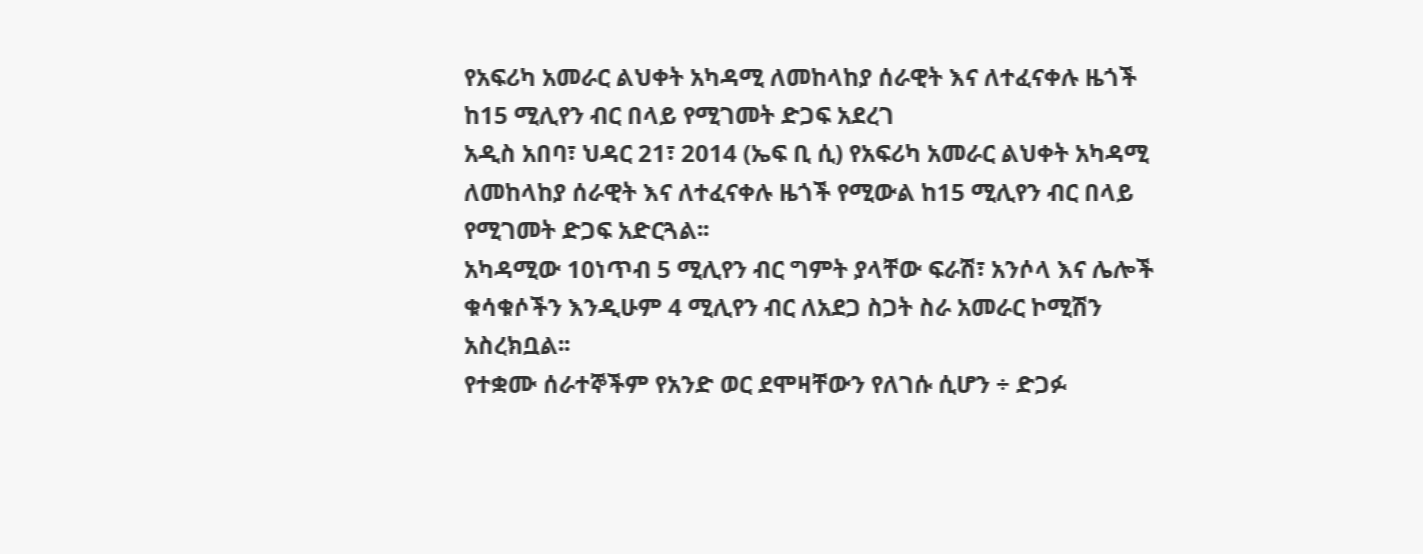የአፍሪካ አመራር ልህቀት አካዳሚ ለመከላከያ ሰራዊት እና ለተፈናቀሉ ዜጎች ከ15 ሚሊየን ብር በላይ የሚገመት ድጋፍ አደረገ
አዲስ አበባ፣ ህዳር 21፣ 2014 (ኤፍ ቢ ሲ) የአፍሪካ አመራር ልህቀት አካዳሚ ለመከላከያ ሰራዊት እና ለተፈናቀሉ ዜጎች የሚውል ከ15 ሚሊየን ብር በላይ የሚገመት ድጋፍ አድርጓል፡፡
አካዳሚው 10ነጥብ 5 ሚሊየን ብር ግምት ያላቸው ፍራሽ፣ አንሶላ እና ሌሎች ቁሳቁሶችን እንዲሁም 4 ሚሊየን ብር ለአደጋ ስጋት ስራ አመራር ኮሚሽን አስረክቧል፡፡
የተቋሙ ሰራተኞችም የአንድ ወር ደሞዛቸውን የለገሱ ሲሆን ÷ ድጋፉ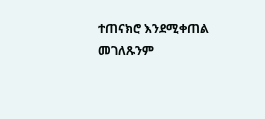ተጠናክሮ እንደሚቀጠል መገለጹንም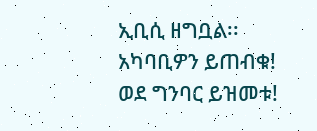ኢቢሲ ዘግቧል፡፡
አካባቢዎን ይጠብቁ!
ወደ ግንባር ይዝመቱ!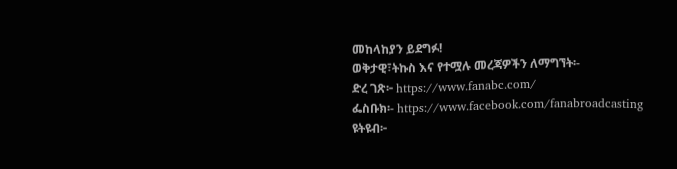መከላከያን ይደግፉ!
ወቅታዊ፣ትኩስ እና የተሟሉ መረጃዎችን ለማግኘት፡-
ድረ ገጽ፦ https://www.fanabc.com/
ፌስቡክ፡- https://www.facebook.com/fanabroadcasting
ዩትዩብ፦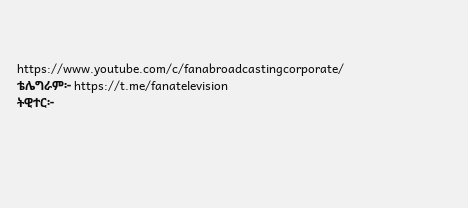https://www.youtube.com/c/fanabroadcastingcorporate/
ቴሌግራም፦ https://t.me/fanatelevision
ትዊተር፦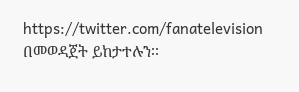https://twitter.com/fanatelevision በመወዳጀት ይከታተሉን፡፡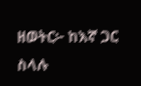ዘወትር፦ ከእኛ ጋር ስላሉ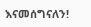እናመሰግናለን!